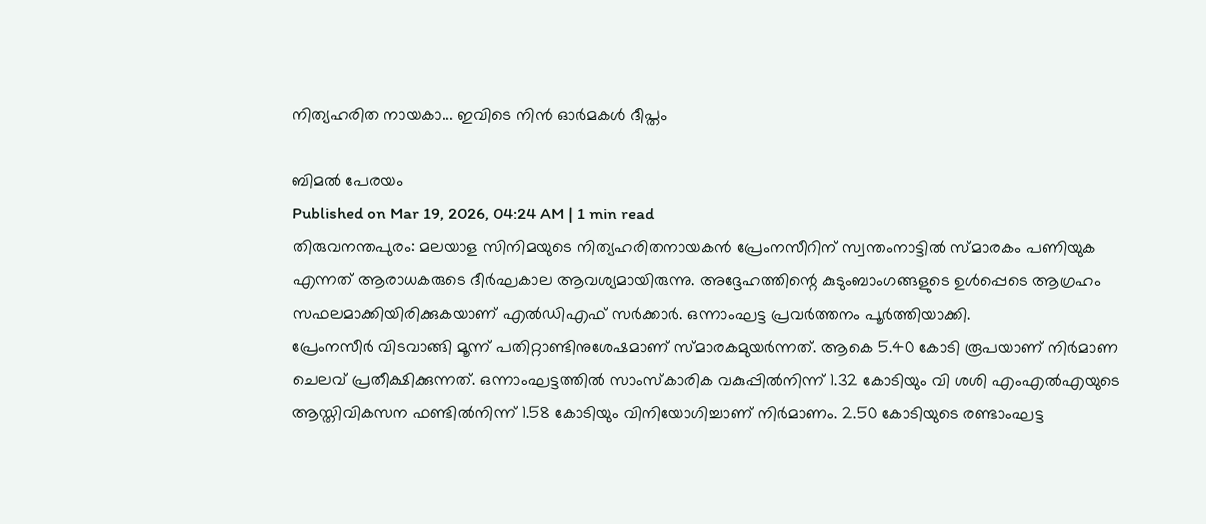നിത്യഹരിത നായകാ... ഇവിടെ നിൻ ഓർമകൾ ദീപ്തം

ബിമൽ പേരയം
Published on Mar 19, 2026, 04:24 AM | 1 min read
തിരുവനന്തപുരം: മലയാള സിനിമയുടെ നിത്യഹരിതനായകൻ പ്രേംനസീറിന് സ്വന്തംനാട്ടിൽ സ്മാരകം പണിയുക എന്നത് ആരാധകരുടെ ദീർഘകാല ആവശ്യമായിരുന്നു. അദ്ദേഹത്തിന്റെ കുടുംബാംഗങ്ങളുടെ ഉൾപ്പെടെ ആഗ്രഹം സഫലമാക്കിയിരിക്കുകയാണ് എൽഡിഎഫ് സർക്കാർ. ഒന്നാംഘട്ട പ്രവർത്തനം പൂർത്തിയാക്കി.
പ്രേംനസീർ വിടവാങ്ങി മൂന്ന് പതിറ്റാണ്ടിനുശേഷമാണ് സ്മാരകമുയർന്നത്. ആകെ 5.40 കോടി രൂപയാണ് നിർമാണ ചെലവ് പ്രതീക്ഷിക്കുന്നത്. ഒന്നാംഘട്ടത്തിൽ സാംസ്കാരിക വകുപ്പിൽനിന്ന് 1.32 കോടിയും വി ശശി എംഎൽഎയുടെ ആസ്തിവികസന ഫണ്ടിൽനിന്ന് 1.58 കോടിയും വിനിയോഗിച്ചാണ് നിർമാണം. 2.50 കോടിയുടെ രണ്ടാംഘട്ട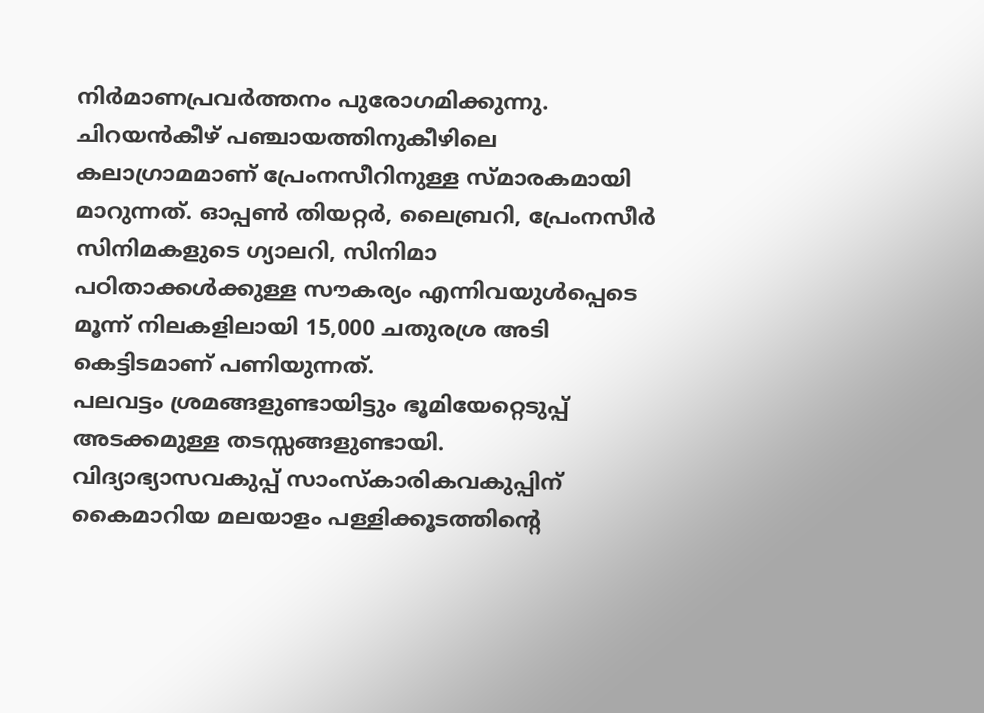നിർമാണപ്രവർത്തനം പുരോഗമിക്കുന്നു.
ചിറയൻകീഴ് പഞ്ചായത്തിനുകീഴിലെ കലാഗ്രാമമാണ് പ്രേംനസീറിനുള്ള സ്മാരകമായി മാറുന്നത്. ഓപ്പൺ തിയറ്റർ, ലൈബ്രറി, പ്രേംനസീർ സിനിമകളുടെ ഗ്യാലറി, സിനിമാ പഠിതാക്കൾക്കുള്ള സൗകര്യം എന്നിവയുൾപ്പെടെ മൂന്ന് നിലകളിലായി 15,000 ചതുരശ്ര അടി കെട്ടിടമാണ് പണിയുന്നത്.
പലവട്ടം ശ്രമങ്ങളുണ്ടായിട്ടും ഭൂമിയേറ്റെടുപ്പ് അടക്കമുള്ള തടസ്സങ്ങളുണ്ടായി. വിദ്യാഭ്യാസവകുപ്പ് സാംസ്കാരികവകുപ്പിന് കൈമാറിയ മലയാളം പള്ളിക്കൂടത്തിന്റെ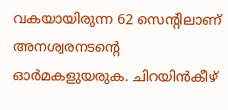വകയായിരുന്ന 62 സെന്റിലാണ് അനശ്വരനടന്റെ ഓർമകളുയരുക. ചിറയിൻകീഴ്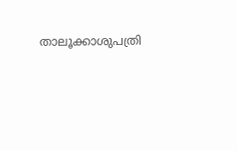താലൂക്കാശുപത്രി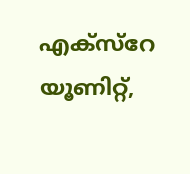എക്സ്റേ യൂണിറ്റ്,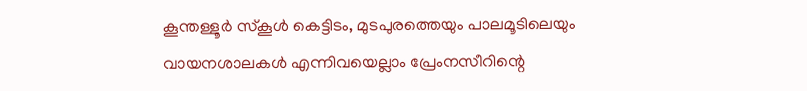കൂന്തള്ളൂർ സ്കൂൾ കെട്ടിടം, മുടപുരത്തെയും പാലമൂടിലെയും വായനശാലകൾ എന്നിവയെല്ലാം പ്രേംനസീറിന്റെ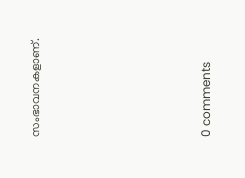സംഭാവനകളാണ്.










0 comments